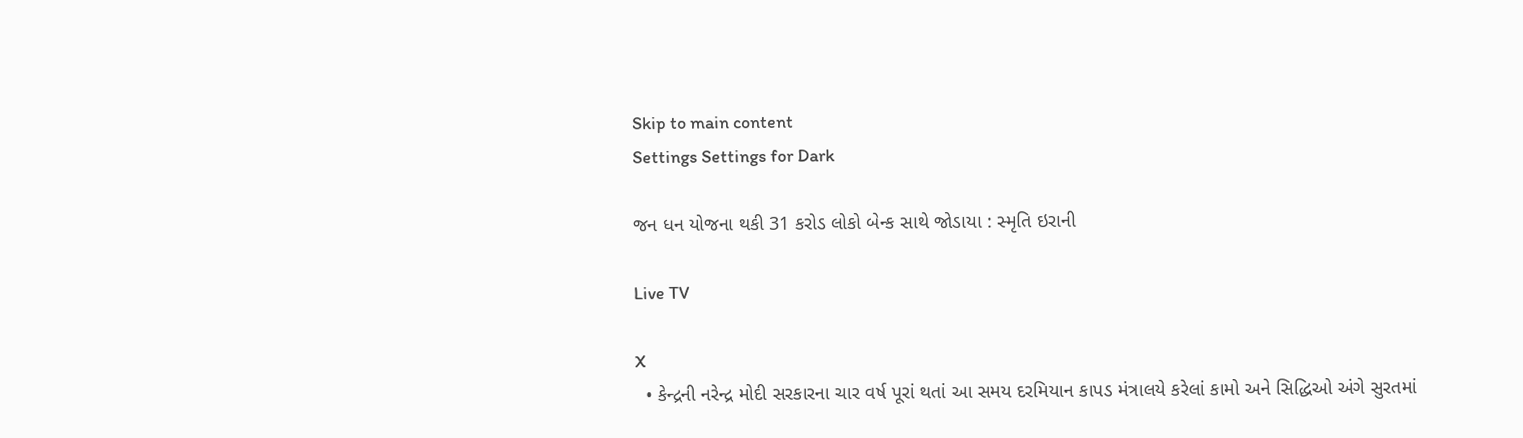Skip to main content
Settings Settings for Dark

જન ધન યોજના થકી 31 કરોડ લોકો બેન્ક સાથે જોડાયા : સ્મૃતિ ઇરાની

Live TV

X
  • કેન્દ્રની નરેન્દ્ર મોદી સરકારના ચાર વર્ષ પૂરાં થતાં આ સમય દરમિયાન કાપડ મંત્રાલયે કરેલાં કામો અને સિદ્ધિઓ અંગે સુરતમાં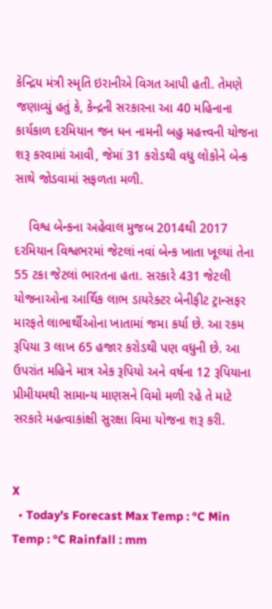કેન્દ્રિય મંત્રી સ્મૃતિ ઇરાનીએ વિગત આપી હતી. તેમણે જણાવ્યું હતું કે, કેન્દ્રની સરકારના આ 40 મહિનાના કાર્યકાળ દરમિયાન જન ધન નામની બહુ મહત્ત્વની યોજના શરૂ કરવામાં આવી, જેમાં 31 કરોડથી વધુ લોકોને બેન્ક સાથે જોડવામાં સફળતા મળી.

    વિશ્વ બેન્કના અહેવાલ મુજબ 2014થી 2017 દરમિયાન વિશ્વભરમાં જેટલાં નવાં બેન્ક ખાતા ખૂલ્યાં તેના 55 ટકા જેટલાં ભારતના હતા. સરકારે 431 જેટલી યોજનાઓના આર્થિક લાભ ડાયરેક્ટર બેનીફીટ ટ્રાન્સફર મારફતે લાભાર્થીઓના ખાતામાં જમા કર્યા છે. આ રકમ રૂપિયા 3 લાખ 65 હજાર કરોડથી પણ વધુની છે. આ ઉપરાંત મહિને માત્ર એક રૂપિયો અને વર્ષના 12 રૂપિયાના પ્રીમીયમથી સામાન્ય માણસને વિમો મળી રહે તે માટે સરકારે મહત્વાકાંક્ષી સુરક્ષા વિમા યોજના શરૂ કરી.


X
  • Today’s Forecast Max Temp : °C Min Temp : °C Rainfall : mm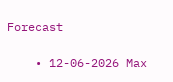Forecast

    • 12-06-2026 Max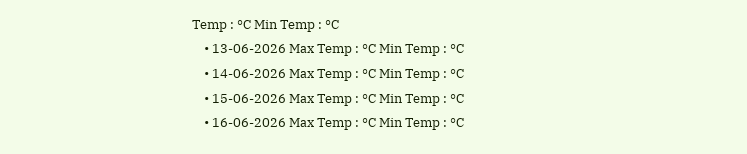Temp : °C Min Temp : °C
    • 13-06-2026 Max Temp : °C Min Temp : °C
    • 14-06-2026 Max Temp : °C Min Temp : °C
    • 15-06-2026 Max Temp : °C Min Temp : °C
    • 16-06-2026 Max Temp : °C Min Temp : °C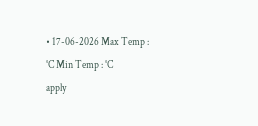• 17-06-2026 Max Temp : °C Min Temp : °C
apply